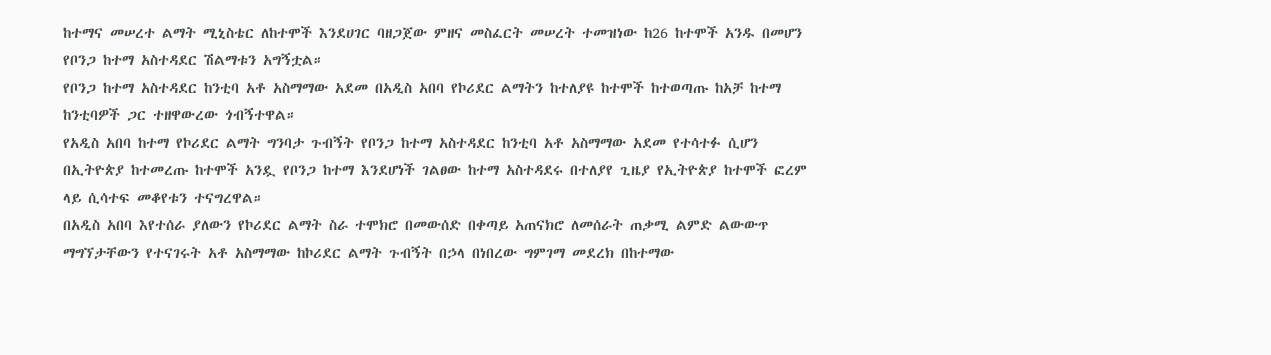ከተማና መሠረተ ልማት ሚኒስቴር ለከተሞች እንደሀገር ባዘጋጀው ምዘና መስፈርት መሠረት ተመዝነው ከ26 ከተሞች አንዱ በመሆን የቦንጋ ከተማ አስተዳደር ሽልማቱን አግኝቷል።
የቦንጋ ከተማ አስተዳደር ከንቲባ አቶ አስማማው አደመ በአዲስ አበባ የኮሪደር ልማትን ከተለያዩ ከተሞች ከተወጣጡ ከአቻ ከተማ ከንቲባዎች ጋር ተዘዋውረው ጎብኝተዋል።
የአዲስ አበባ ከተማ የኮሪደር ልማት ግንባታ ጉብኝት የቦንጋ ከተማ አስተዳደር ከንቲባ አቶ አስማማው አደመ የተሳተፉ ሲሆን በኢትዮጵያ ከተመረጡ ከተሞች አንዷ የቦንጋ ከተማ እንደሆነች ገልፀው ከተማ አስተዳደሩ በተለያየ ጊዜያ የኢትዮጵያ ከተሞች ፎረም ላይ ሲሳተፍ መቆየቱን ተናግረዋል።
በአዲስ አበባ እየተሰራ ያለውን የኮሪደር ልማት ስራ ተሞክሮ በመውሰድ በቀጣይ አጠናክሮ ለመሰራት ጠቃሚ ልምድ ልውውጥ ማግኘታቸውን የተናገሩት አቶ አስማማው ከኮሪደር ልማት ጉብኝት በኃላ በነበረው ግምገማ መደረክ በከተማው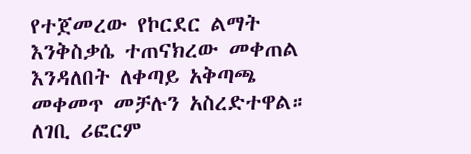የተጀመረው የኮርደር ልማት እንቅስቃሴ ተጠናክረው መቀጠል እንዳለበት ለቀጣይ አቅጣጫ መቀመጥ መቻሉን አስረድተዋል።
ለገቢ ሪፎርም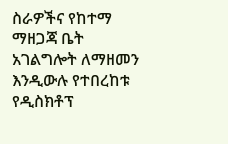ስራዎችና የከተማ ማዘጋጃ ቤት አገልግሎት ለማዘመን እንዲውሉ የተበረከቱ የዲስክቶፕ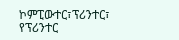ኮምፒውተር፣ፕሪንተር፣ የፕሪንተር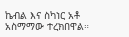ኬብል እና ስካነር አቶ አስማማው ተረክበዋል።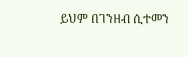ይህም በገንዘብ ሲተመን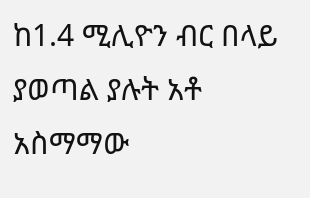ከ1.4 ሚሊዮን ብር በላይ ያወጣል ያሉት አቶ አስማማው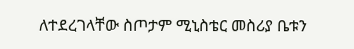ለተደረገላቸው ስጦታም ሚኒስቴር መስሪያ ቤቱን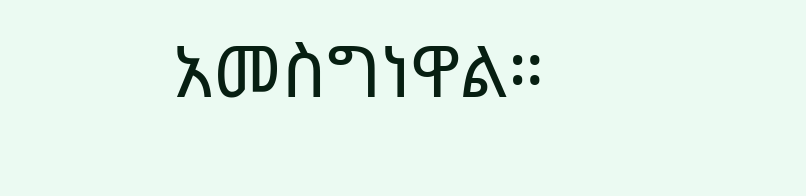አመስግነዋል።